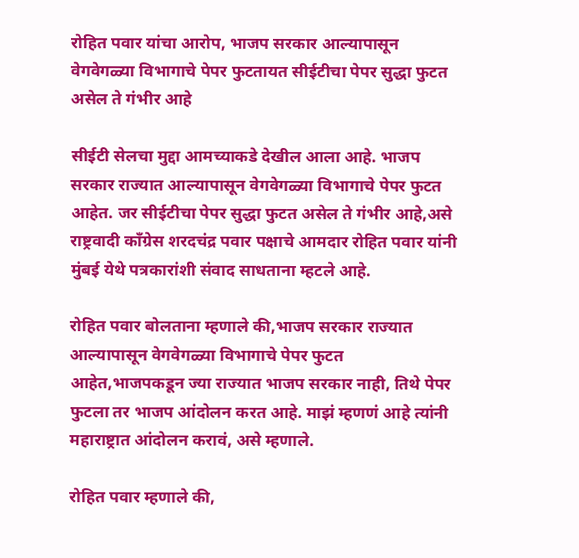रोहित पवार यांचा आरोप, भाजप सरकार आल्यापासून वेगवेगळ्या विभागाचे पेपर फुटतायत सीईटीचा पेपर सुद्धा फुटत असेल ते गंभीर आहे

सीईटी सेलचा मुद्दा आमच्याकडे देखील आला आहे. भाजप सरकार राज्यात आल्यापासून वेगवेगळ्या विभागाचे पेपर फुटत आहेत. जर सीईटीचा पेपर सुद्धा फुटत असेल ते गंभीर आहे,असे राष्ट्रवादी काँग्रेस शरदचंद्र पवार पक्षाचे आमदार रोहित पवार यांनी मुंबई येथे पत्रकारांशी संवाद साधताना म्हटले आहे.

रोहित पवार बोलताना म्हणाले की,भाजप सरकार राज्यात आल्यापासून वेगवेगळ्या विभागाचे पेपर फुटत आहेत,भाजपकडून ज्या राज्यात भाजप सरकार नाही, तिथे पेपर फुटला तर भाजप आंदोलन करत आहे. माझं म्हणणं आहे त्यांनी महाराष्ट्रात आंदोलन करावं, असे म्हणाले.

रोहित पवार म्हणाले की,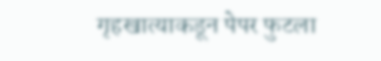गृहखात्याकडून पेपर फुटला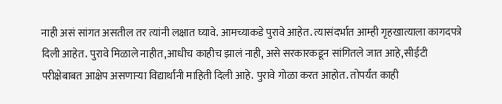नाही असं सांगत असतील तर त्यांनी लक्षात घ्यावे. आमच्याकडे पुरावे आहेत. त्यासंदर्भात आम्ही गृहखात्याला कागदपत्रे दिली आहेत. पुरावे मिळाले नाहीत,आधीच काहीच झालं नाही, असे सरकारकडून सांगितले जात आहे,सीईटी परीक्षेबाबत आक्षेप असणाऱ्या विद्यार्थांनी माहिती दिली आहे. पुरावे गोळा करत आहोत. तोपर्यंत काही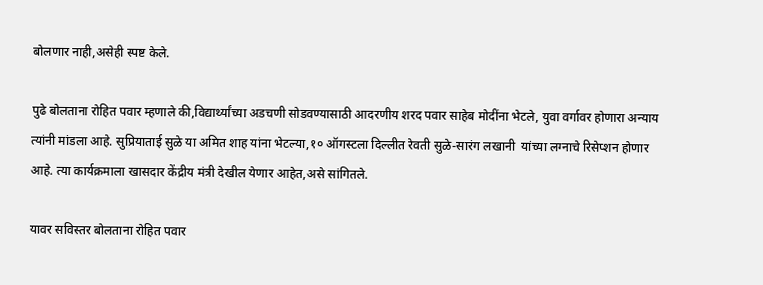बोलणार नाही,असेही स्पष्ट केले.

पुढे बोलताना रोहित पवार म्हणाले की,विद्यार्थ्यांच्या अडचणी सोडवण्यासाठी आदरणीय शरद पवार साहेब मोदींना भेटले, युवा वर्गावर होणारा अन्याय त्यांनी मांडला आहे. सुप्रियाताई सुळे या अमित शाह यांना भेटल्या,१० ऑगस्टला दिल्लीत रेवती सुळे-सारंग लखानी  यांच्या लग्नाचे रिसेप्शन होणार आहे. त्या कार्यक्रमाला खासदार केंद्रीय मंत्री देखील येणार आहेत,असे सांगितले.

यावर सविस्तर बोलताना रोहित पवार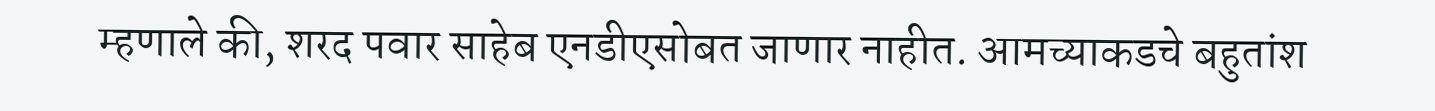म्हणाले की, शरद पवार साहेब एनडीएसोबत जाणार नाहीत. आमच्याकडचे बहुतांश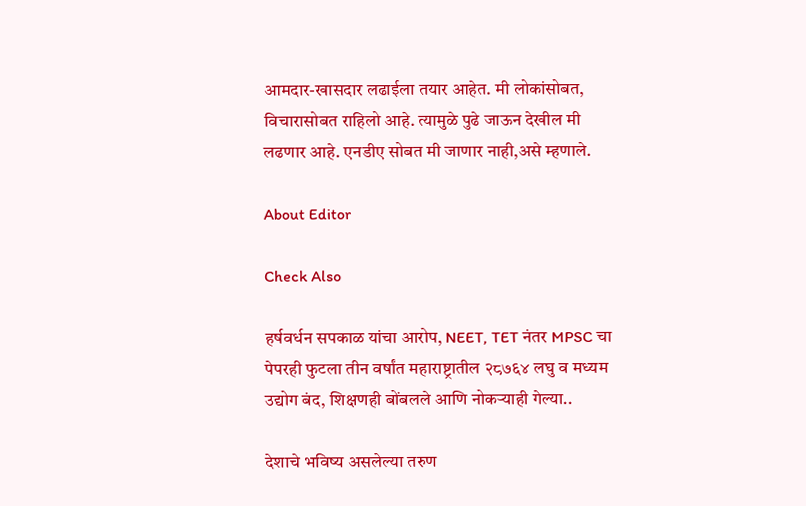आमदार-खासदार लढाईला तयार आहेत. मी लोकांसोबत, विचारासोबत राहिलो आहे. त्यामुळे पुढे जाऊन देखील मी लढणार आहे. एनडीए सोबत मी जाणार नाही,असे म्हणाले.

About Editor

Check Also

हर्षवर्धन सपकाळ यांचा आरोप, NEET, TET नंतर MPSC चा पेपरही फुटला तीन वर्षांत महाराष्ट्रातील २८७६४ लघु व मध्यम उद्योग बंद, शिक्षणही बोंबलले आणि नोकऱ्याही गेल्या..

देशाचे भविष्य असलेल्या तरुण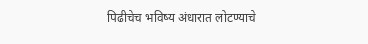पिढीचेच भविष्य अंधारात लोटण्याचे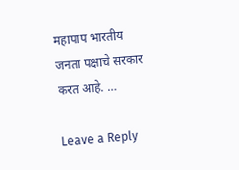महापाप भारतीय जनता पक्षाचे सरकार करत आहे. …

Leave a Reply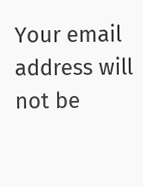Your email address will not be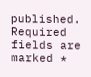published. Required fields are marked *